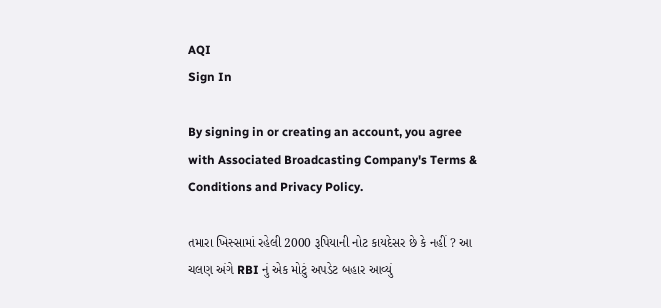AQI
Sign In

By signing in or creating an account, you agree with Associated Broadcasting Company's Terms & Conditions and Privacy Policy.

તમારા ખિસ્સામાં રહેલી 2000 રૂપિયાની નોટ કાયદેસર છે કે નહીં ? આ ચલણ અંગે RBI નું એક મોટું અપડેટ બહાર આવ્યું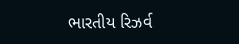ભારતીય રિઝર્વ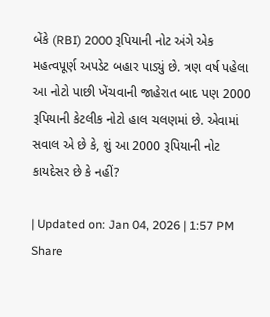બેંકે (RBI) 2000 રૂપિયાની નોટ અંગે એક મહત્વપૂર્ણ અપડેટ બહાર પાડ્યું છે. ત્રણ વર્ષ પહેલા આ નોટો પાછી ખેંચવાની જાહેરાત બાદ પણ 2000 રૂપિયાની કેટલીક નોટો હાલ ચલણમાં છે. એવામાં સવાલ એ છે કે, શું આ 2000 રૂપિયાની નોટ કાયદેસર છે કે નહીં?

| Updated on: Jan 04, 2026 | 1:57 PM
Share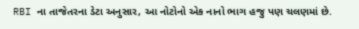RBI ના તાજેતરના ડેટા અનુસાર, આ નોટોનો એક નાનો ભાગ હજુ પણ ચલણમાં છે.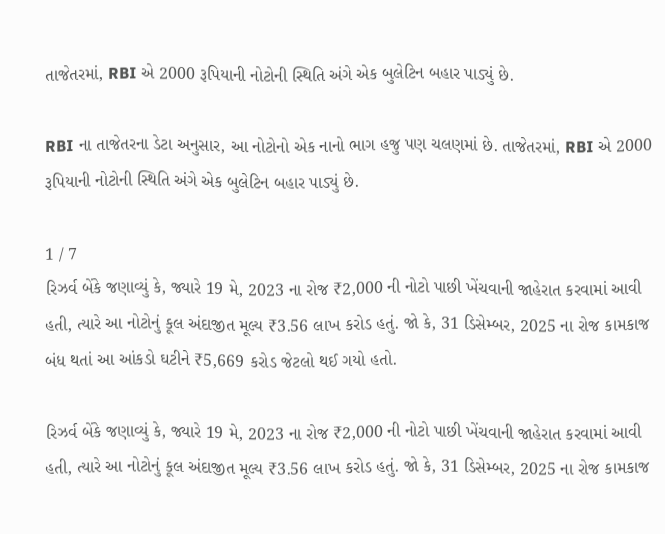તાજેતરમાં, RBI એ 2000 રૂપિયાની નોટોની સ્થિતિ અંગે એક બુલેટિન બહાર પાડ્યું છે.

RBI ના તાજેતરના ડેટા અનુસાર, આ નોટોનો એક નાનો ભાગ હજુ પણ ચલણમાં છે. તાજેતરમાં, RBI એ 2000 રૂપિયાની નોટોની સ્થિતિ અંગે એક બુલેટિન બહાર પાડ્યું છે.

1 / 7
રિઝર્વ બેંકે જણાવ્યું કે, જ્યારે 19 મે, 2023 ના રોજ ₹2,000 ની નોટો પાછી ખેંચવાની જાહેરાત કરવામાં આવી હતી, ત્યારે આ નોટોનું કૂલ અંદાજીત મૂલ્ય ₹3.56 લાખ કરોડ હતું. જો કે, 31 ડિસેમ્બર, 2025 ના રોજ કામકાજ બંધ થતાં આ આંકડો ઘટીને ₹5,669 કરોડ જેટલો થઈ ગયો હતો.

રિઝર્વ બેંકે જણાવ્યું કે, જ્યારે 19 મે, 2023 ના રોજ ₹2,000 ની નોટો પાછી ખેંચવાની જાહેરાત કરવામાં આવી હતી, ત્યારે આ નોટોનું કૂલ અંદાજીત મૂલ્ય ₹3.56 લાખ કરોડ હતું. જો કે, 31 ડિસેમ્બર, 2025 ના રોજ કામકાજ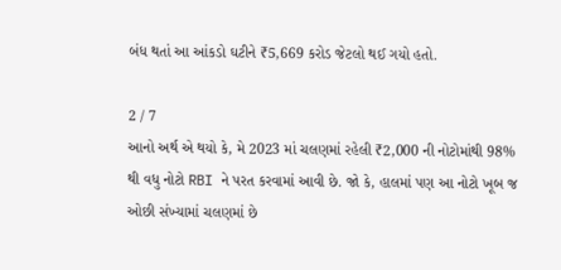બંધ થતાં આ આંકડો ઘટીને ₹5,669 કરોડ જેટલો થઈ ગયો હતો.

2 / 7
આનો અર્થ એ થયો કે, મે 2023 માં ચલણમાં રહેલી ₹2,000 ની નોટોમાંથી 98% થી વધુ નોટો RBI ને પરત કરવામાં આવી છે. જો કે, હાલમાં પણ આ નોટો ખૂબ જ ઓછી સંખ્યામાં ચલણમાં છે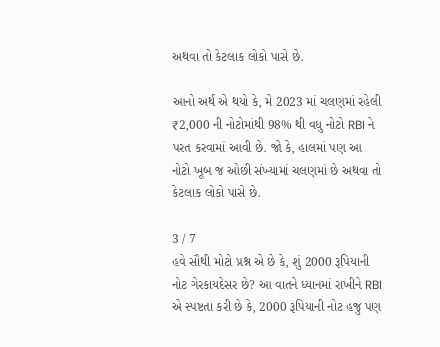અથવા તો કેટલાક લોકો પાસે છે.

આનો અર્થ એ થયો કે, મે 2023 માં ચલણમાં રહેલી ₹2,000 ની નોટોમાંથી 98% થી વધુ નોટો RBI ને પરત કરવામાં આવી છે. જો કે, હાલમાં પણ આ નોટો ખૂબ જ ઓછી સંખ્યામાં ચલણમાં છે અથવા તો કેટલાક લોકો પાસે છે.

3 / 7
હવે સૌથી મોટો પ્રશ્ન એ છે કે, શું 2000 રૂપિયાની નોટ ગેરકાયદેસર છે? આ વાતને ધ્યાનમાં રાખીને RBI એ સ્પષ્ટતા કરી છે કે, 2000 રૂપિયાની નોટ હજુ પણ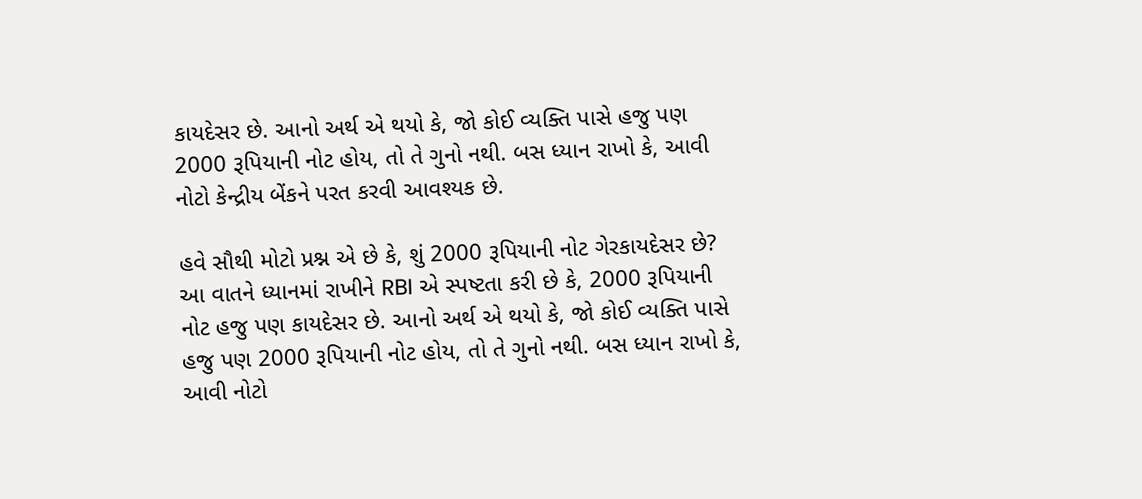કાયદેસર છે. આનો અર્થ એ થયો કે, જો કોઈ વ્યક્તિ પાસે હજુ પણ 2000 રૂપિયાની નોટ હોય, તો તે ગુનો નથી. બસ ધ્યાન રાખો કે, આવી નોટો કેન્દ્રીય બેંકને પરત કરવી આવશ્યક છે.

હવે સૌથી મોટો પ્રશ્ન એ છે કે, શું 2000 રૂપિયાની નોટ ગેરકાયદેસર છે? આ વાતને ધ્યાનમાં રાખીને RBI એ સ્પષ્ટતા કરી છે કે, 2000 રૂપિયાની નોટ હજુ પણ કાયદેસર છે. આનો અર્થ એ થયો કે, જો કોઈ વ્યક્તિ પાસે હજુ પણ 2000 રૂપિયાની નોટ હોય, તો તે ગુનો નથી. બસ ધ્યાન રાખો કે, આવી નોટો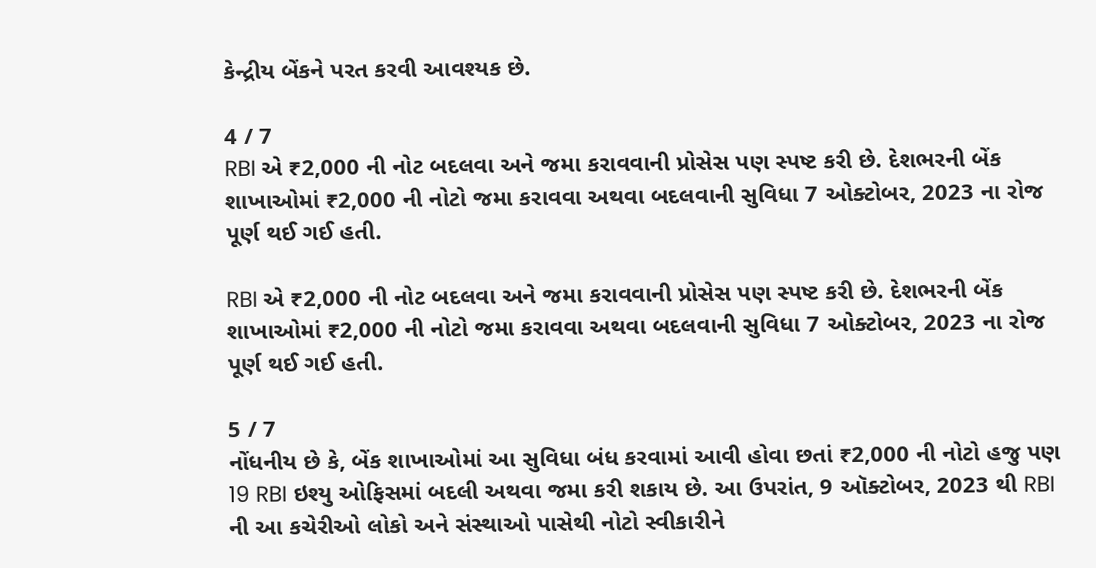કેન્દ્રીય બેંકને પરત કરવી આવશ્યક છે.

4 / 7
RBI એ ₹2,000 ની નોટ બદલવા અને જમા કરાવવાની પ્રોસેસ પણ સ્પષ્ટ કરી છે. દેશભરની બેંક શાખાઓમાં ₹2,000 ની નોટો જમા કરાવવા અથવા બદલવાની સુવિધા 7 ઓક્ટોબર, 2023 ના રોજ પૂર્ણ થઈ ગઈ હતી.

RBI એ ₹2,000 ની નોટ બદલવા અને જમા કરાવવાની પ્રોસેસ પણ સ્પષ્ટ કરી છે. દેશભરની બેંક શાખાઓમાં ₹2,000 ની નોટો જમા કરાવવા અથવા બદલવાની સુવિધા 7 ઓક્ટોબર, 2023 ના રોજ પૂર્ણ થઈ ગઈ હતી.

5 / 7
નોંધનીય છે કે, બેંક શાખાઓમાં આ સુવિધા બંધ કરવામાં આવી હોવા છતાં ₹2,000 ની નોટો હજુ પણ 19 RBI ઇશ્યુ ઓફિસમાં બદલી અથવા જમા કરી શકાય છે. આ ઉપરાંત, 9 ઑક્ટોબર, 2023 થી RBI ની આ કચેરીઓ લોકો અને સંસ્થાઓ પાસેથી નોટો સ્વીકારીને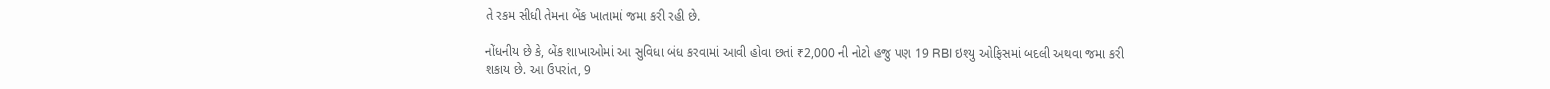તે રકમ સીધી તેમના બેંક ખાતામાં જમા કરી રહી છે.

નોંધનીય છે કે, બેંક શાખાઓમાં આ સુવિધા બંધ કરવામાં આવી હોવા છતાં ₹2,000 ની નોટો હજુ પણ 19 RBI ઇશ્યુ ઓફિસમાં બદલી અથવા જમા કરી શકાય છે. આ ઉપરાંત, 9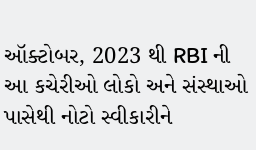ઑક્ટોબર, 2023 થી RBI ની આ કચેરીઓ લોકો અને સંસ્થાઓ પાસેથી નોટો સ્વીકારીને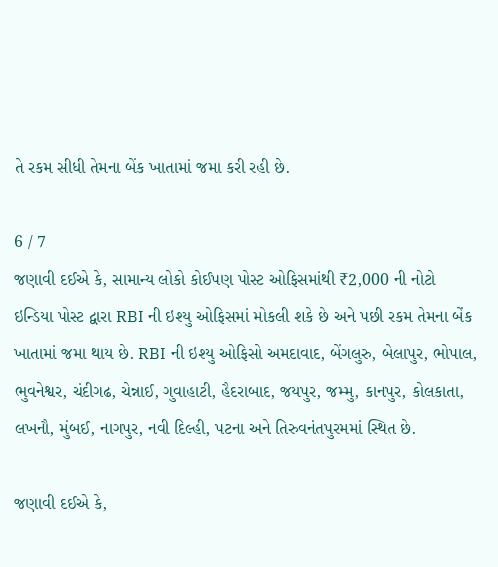તે રકમ સીધી તેમના બેંક ખાતામાં જમા કરી રહી છે.

6 / 7
જણાવી દઈએ કે, સામાન્ય લોકો કોઈપણ પોસ્ટ ઓફિસમાંથી ₹2,000 ની નોટો ઇન્ડિયા પોસ્ટ દ્વારા RBI ની ઇશ્યુ ઓફિસમાં મોકલી શકે છે અને પછી રકમ તેમના બેંક ખાતામાં જમા થાય છે. RBI ની ઇશ્યુ ઓફિસો અમદાવાદ, બેંગલુરુ, બેલાપુર, ભોપાલ, ભુવનેશ્વર, ચંદીગઢ, ચેન્નાઈ, ગુવાહાટી, હૈદરાબાદ, જયપુર, જમ્મુ, કાનપુર, કોલકાતા, લખનૌ, મુંબઈ, નાગપુર, નવી દિલ્હી, પટના અને તિરુવનંતપુરમમાં સ્થિત છે.

જણાવી દઈએ કે,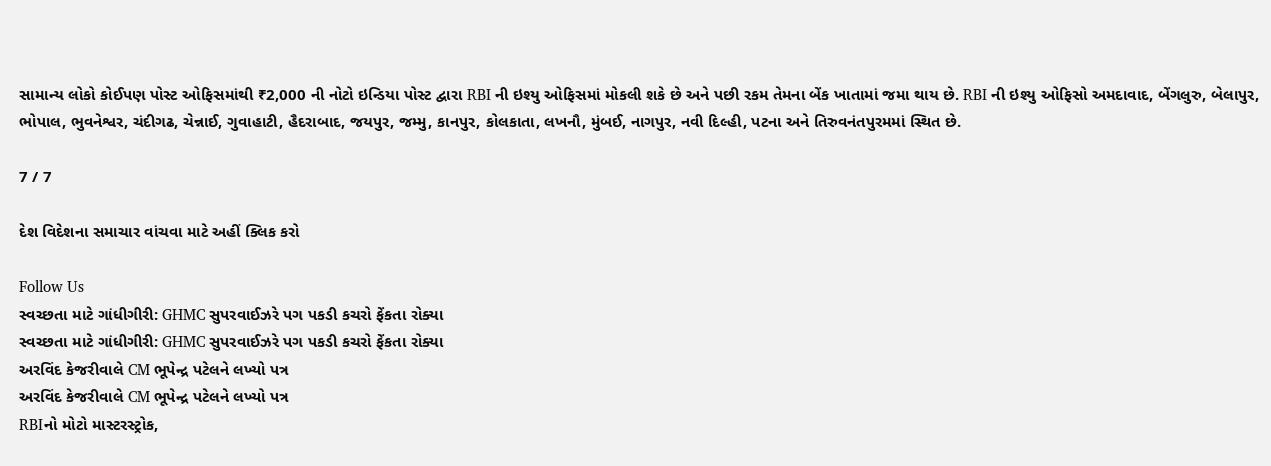સામાન્ય લોકો કોઈપણ પોસ્ટ ઓફિસમાંથી ₹2,000 ની નોટો ઇન્ડિયા પોસ્ટ દ્વારા RBI ની ઇશ્યુ ઓફિસમાં મોકલી શકે છે અને પછી રકમ તેમના બેંક ખાતામાં જમા થાય છે. RBI ની ઇશ્યુ ઓફિસો અમદાવાદ, બેંગલુરુ, બેલાપુર, ભોપાલ, ભુવનેશ્વર, ચંદીગઢ, ચેન્નાઈ, ગુવાહાટી, હૈદરાબાદ, જયપુર, જમ્મુ, કાનપુર, કોલકાતા, લખનૌ, મુંબઈ, નાગપુર, નવી દિલ્હી, પટના અને તિરુવનંતપુરમમાં સ્થિત છે.

7 / 7

દેશ વિદેશના સમાચાર વાંચવા માટે અહીં ક્લિક કરો

Follow Us
સ્વચ્છતા માટે ગાંધીગીરી: GHMC સુપરવાઈઝરે પગ પકડી કચરો ફેંકતા રોક્યા
સ્વચ્છતા માટે ગાંધીગીરી: GHMC સુપરવાઈઝરે પગ પકડી કચરો ફેંકતા રોક્યા
અરવિંદ કેજરીવાલે CM ભૂપેન્દ્ર પટેલને લખ્યો પત્ર
અરવિંદ કેજરીવાલે CM ભૂપેન્દ્ર પટેલને લખ્યો પત્ર
RBIનો મોટો માસ્ટરસ્ટ્રોક,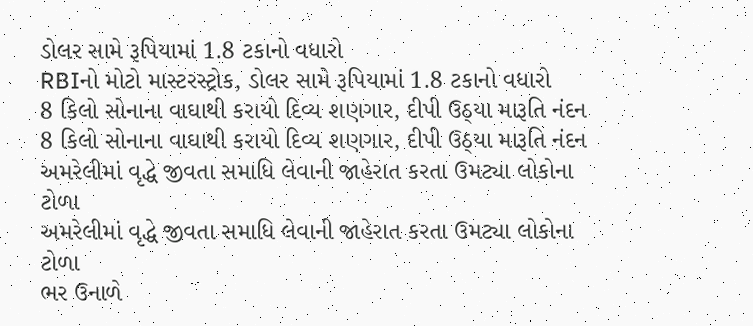ડોલર સામે રૂપિયામાં 1.8 ટકાનો વધારો
RBIનો મોટો માસ્ટરસ્ટ્રોક, ડોલર સામે રૂપિયામાં 1.8 ટકાનો વધારો
8 કિલો સોનાના વાઘાથી કરાયો દિવ્ય શણગાર, દીપી ઉઠ્યા મારૂતિ નંદન
8 કિલો સોનાના વાઘાથી કરાયો દિવ્ય શણગાર, દીપી ઉઠ્યા મારૂતિ નંદન
અમરેલીમાં વૃદ્ધે જીવતા સમાધિ લેવાની જાહેરાત કરતા ઉમટ્યા લોકોના ટોળા
અમરેલીમાં વૃદ્ધે જીવતા સમાધિ લેવાની જાહેરાત કરતા ઉમટ્યા લોકોના ટોળા
ભર ઉનાળે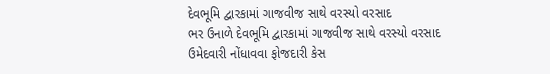દેવભૂમિ દ્વારકામાં ગાજવીજ સાથે વરસ્યો વરસાદ
ભર ઉનાળે દેવભૂમિ દ્વારકામાં ગાજવીજ સાથે વરસ્યો વરસાદ
ઉમેદવારી નોંધાવવા ફોજદારી કેસ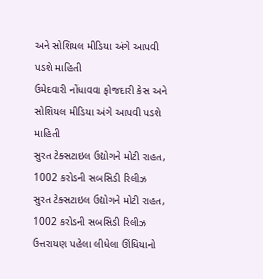અને સોશિયલ મીડિયા અંગે આપવી પડશે માહિતી
ઉમેદવારી નોંધાવવા ફોજદારી કેસ અને સોશિયલ મીડિયા અંગે આપવી પડશે માહિતી
સુરત ટેક્સટાઇલ ઉદ્યોગને મોટી રાહત, 1002 કરોડની સબસિડી રિલીઝ
સુરત ટેક્સટાઇલ ઉદ્યોગને મોટી રાહત, 1002 કરોડની સબસિડી રિલીઝ
ઉત્તરાયણ પહેલા લીધેલા ઊંધિયાનો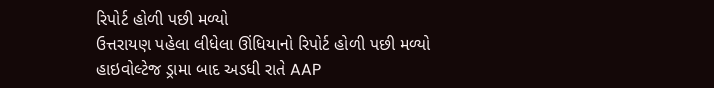રિપોર્ટ હોળી પછી મળ્યો
ઉત્તરાયણ પહેલા લીધેલા ઊંધિયાનો રિપોર્ટ હોળી પછી મળ્યો
હાઇવોલ્ટેજ ડ્રામા બાદ અડધી રાતે AAP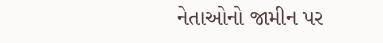નેતાઓનો જામીન પર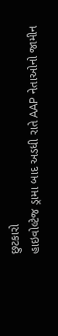છુટકારો
હાઇવોલ્ટેજ ડ્રામા બાદ અડધી રાતે AAP નેતાઓનો જામીન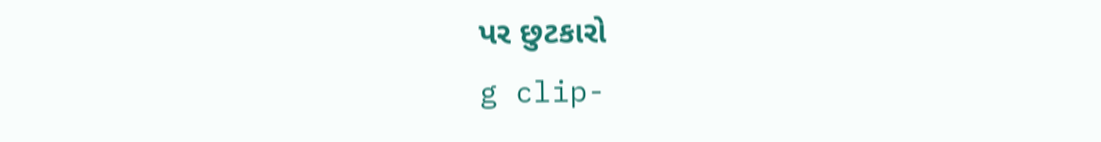પર છુટકારો
g clip-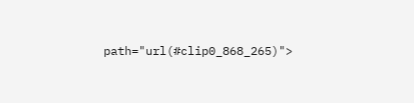path="url(#clip0_868_265)">